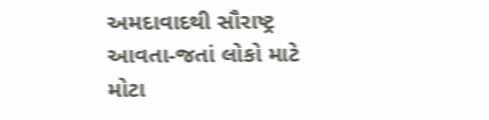અમદાવાદથી સૌરાષ્ટ્ર આવતા-જતાં લોકો માટે મોટા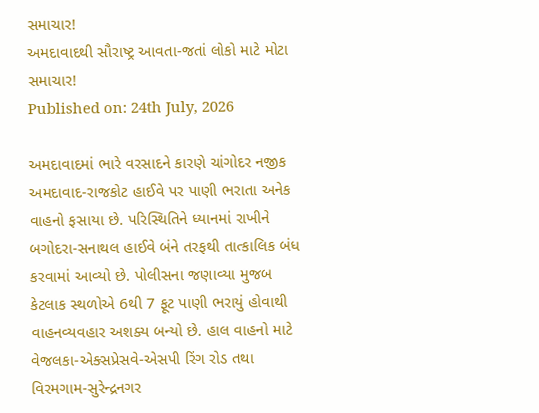સમાચાર!
અમદાવાદથી સૌરાષ્ટ્ર આવતા-જતાં લોકો માટે મોટા સમાચાર!
Published on: 24th July, 2026

અમદાવાદમાં ભારે વરસાદને કારણે ચાંગોદર નજીક અમદાવાદ-રાજકોટ હાઈવે પર પાણી ભરાતા અનેક વાહનો ફસાયા છે. પરિસ્થિતિને ધ્યાનમાં રાખીને બગોદરા-સનાથલ હાઈવે બંને તરફથી તાત્કાલિક બંધ કરવામાં આવ્યો છે. પોલીસના જણાવ્યા મુજબ કેટલાક સ્થળોએ 6થી 7 ફૂટ પાણી ભરાયું હોવાથી વાહનવ્યવહાર અશક્ય બન્યો છે. હાલ વાહનો માટે વેજલકા-એક્સપ્રેસવે-એસપી રિંગ રોડ તથા વિરમગામ-સુરેન્દ્રનગર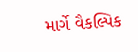માર્ગે વૈકલ્પિક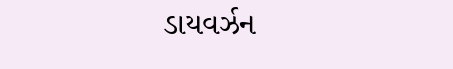ડાયવર્ઝન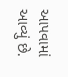આપવામાં આવ્યું છે.